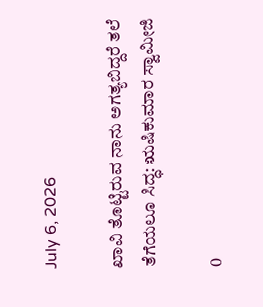July 6, 2026

ಖಾವಿ ತೊಟ್ಟಿರುವ ನಾನು ಅಗತ್ಯಬಿದ್ದರೆ ತಲೆ ತೆಗೆಯಲೂ ಸಿದ್ಧ: ಋಷಿಕುಮಾರ ಸ್ವಾಮೀಜಿ

0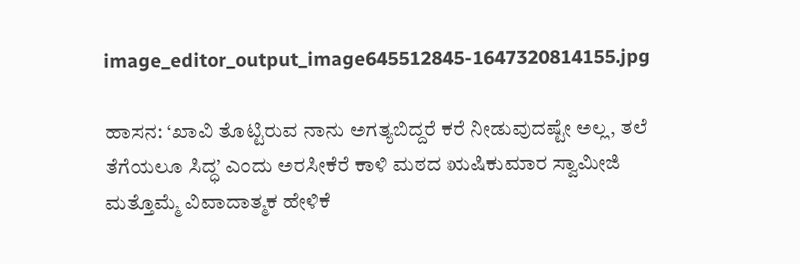image_editor_output_image645512845-1647320814155.jpg

ಹಾಸನ: ‘ಖಾವಿ ತೊಟ್ಟಿರುವ ನಾನು ಅಗತ್ಯಬಿದ್ದರೆ ಕರೆ ನೀಡುವುದಷ್ಟೇ ಅಲ್ಲ, ತಲೆ ತೆಗೆಯಲೂ ಸಿದ್ಧ’ ಎಂದು ಅರಸೀಕೆರೆ ಕಾಳಿ ಮಠದ ಋಷಿಕುಮಾರ ಸ್ವಾಮೀಜಿ
ಮತ್ತೊಮ್ಮೆ ವಿವಾದಾತ್ಮಕ ಹೇಳಿಕೆ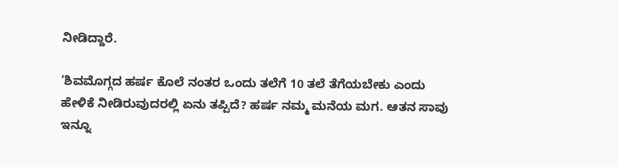ನೀಡಿದ್ದಾರೆ.

‘ಶಿವಮೊಗ್ಗದ ಹರ್ಷ ಕೊಲೆ ನಂತರ ಒಂದು ತಲೆಗೆ 10 ತಲೆ ತೆಗೆಯಬೇಕು ಎಂದು ಹೇಳಿಕೆ ನೀಡಿರುವುದರಲ್ಲಿ ಏನು ತಪ್ಪಿದೆ? ಹರ್ಷ ನಮ್ಮ ಮನೆಯ ಮಗ. ಆತನ ಸಾವು ಇನ್ನೂ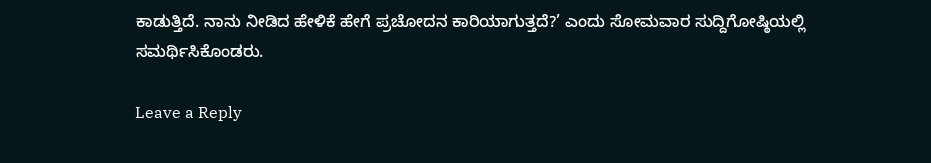ಕಾಡುತ್ತಿದೆ. ನಾನು ನೀಡಿದ ಹೇಳಿಕೆ ಹೇಗೆ ಪ್ರಚೋದನ ಕಾರಿಯಾಗುತ್ತದೆ?’ ಎಂದು ಸೋಮವಾರ ಸುದ್ದಿಗೋಷ್ಠಿಯಲ್ಲಿ ಸಮರ್ಥಿಸಿಕೊಂಡರು.

Leave a Reply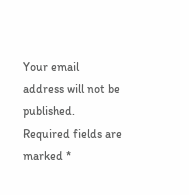Your email address will not be published. Required fields are marked *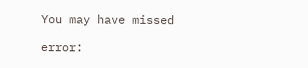You may have missed

error: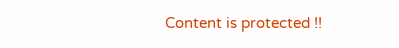Content is protected !!